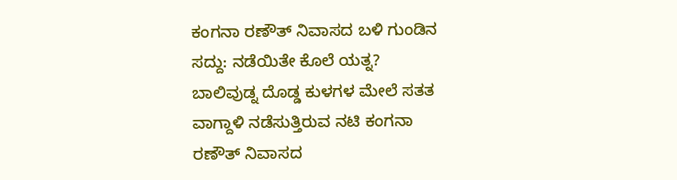ಕಂಗನಾ ರಣೌತ್ ನಿವಾಸದ ಬಳಿ ಗುಂಡಿನ ಸದ್ದು: ನಡೆಯಿತೇ ಕೊಲೆ ಯತ್ನ?
ಬಾಲಿವುಡ್ನ ದೊಡ್ಡ ಕುಳಗಳ ಮೇಲೆ ಸತತ ವಾಗ್ದಾಳಿ ನಡೆಸುತ್ತಿರುವ ನಟಿ ಕಂಗನಾ ರಣೌತ್ ನಿವಾಸದ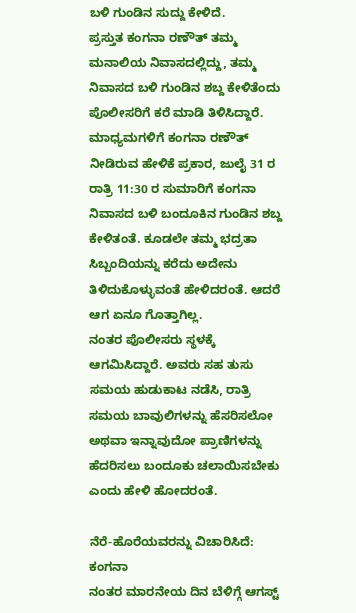ಬಳಿ ಗುಂಡಿನ ಸುದ್ದು ಕೇಳಿದೆ.
ಪ್ರಸ್ತುತ ಕಂಗನಾ ರಣೌತ್ ತಮ್ಮ ಮನಾಲಿಯ ನಿವಾಸದಲ್ಲಿದ್ದು, ತಮ್ಮ ನಿವಾಸದ ಬಳಿ ಗುಂಡಿನ ಶಬ್ದ ಕೇಳಿತೆಂದು ಪೊಲೀಸರಿಗೆ ಕರೆ ಮಾಡಿ ತಿಳಿಸಿದ್ದಾರೆ.
ಮಾಧ್ಯಮಗಳಿಗೆ ಕಂಗನಾ ರಣೌತ್ ನೀಡಿರುವ ಹೇಳಿಕೆ ಪ್ರಕಾರ, ಜುಲೈ 31 ರ ರಾತ್ರಿ 11:30 ರ ಸುಮಾರಿಗೆ ಕಂಗನಾ ನಿವಾಸದ ಬಳಿ ಬಂದೂಕಿನ ಗುಂಡಿನ ಶಬ್ದ ಕೇಳಿತಂತೆ. ಕೂಡಲೇ ತಮ್ಮ ಭದ್ರತಾ ಸಿಬ್ಬಂದಿಯನ್ನು ಕರೆದು ಅದೇನು ತಿಳಿದುಕೊಳ್ಳುವಂತೆ ಹೇಳಿದರಂತೆ. ಆದರೆ ಆಗ ಏನೂ ಗೊತ್ತಾಗಿಲ್ಲ.
ನಂತರ ಪೊಲೀಸರು ಸ್ಥಳಕ್ಕೆ ಆಗಮಿಸಿದ್ದಾರೆ. ಅವರು ಸಹ ತುಸು ಸಮಯ ಹುಡುಕಾಟ ನಡೆಸಿ, ರಾತ್ರಿ ಸಮಯ ಬಾವುಲಿಗಳನ್ನು ಹೆಸರಿಸಲೋ ಅಥವಾ ಇನ್ನಾವುದೋ ಪ್ರಾಣಿಗಳನ್ನು ಹೆದರಿಸಲು ಬಂದೂಕು ಚಲಾಯಿಸಬೇಕು ಎಂದು ಹೇಳಿ ಹೋದರಂತೆ.

ನೆರೆ-ಹೊರೆಯವರನ್ನು ವಿಚಾರಿಸಿದೆ: ಕಂಗನಾ
ನಂತರ ಮಾರನೇಯ ದಿನ ಬೆಳಿಗ್ಗೆ ಆಗಸ್ಟ್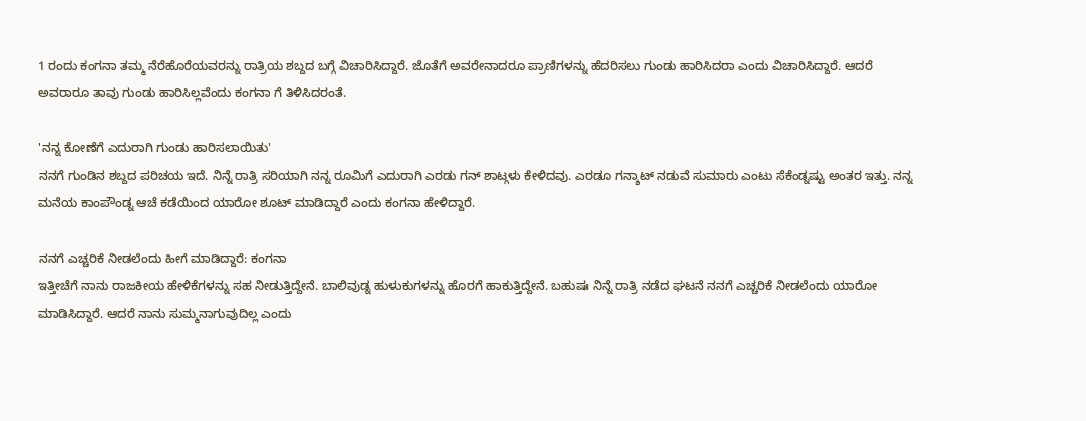1 ರಂದು ಕಂಗನಾ ತಮ್ಮ ನೆರೆಹೊರೆಯವರನ್ನು ರಾತ್ರಿಯ ಶಬ್ದದ ಬಗ್ಗೆ ವಿಚಾರಿಸಿದ್ದಾರೆ. ಜೊತೆಗೆ ಅವರೇನಾದರೂ ಪ್ರಾಣಿಗಳನ್ನು ಹೆದರಿಸಲು ಗುಂಡು ಹಾರಿಸಿದರಾ ಎಂದು ವಿಚಾರಿಸಿದ್ದಾರೆ. ಆದರೆ ಅವರಾರೂ ತಾವು ಗುಂಡು ಹಾರಿಸಿಲ್ಲವೆಂದು ಕಂಗನಾ ಗೆ ತಿಳಿಸಿದರಂತೆ.

'ನನ್ನ ಕೋಣೆಗೆ ಎದುರಾಗಿ ಗುಂಡು ಹಾರಿಸಲಾಯಿತು'
ನನಗೆ ಗುಂಡಿನ ಶಬ್ದದ ಪರಿಚಯ ಇದೆ. ನಿನ್ನೆ ರಾತ್ರಿ ಸರಿಯಾಗಿ ನನ್ನ ರೂಮಿಗೆ ಎದುರಾಗಿ ಎರಡು ಗನ್ ಶಾಟ್ಗಳು ಕೇಳಿದವು. ಎರಡೂ ಗನ್ಶಾಟ್ ನಡುವೆ ಸುಮಾರು ಎಂಟು ಸೆಕೆಂಡ್ನಷ್ಟು ಅಂತರ ಇತ್ತು. ನನ್ನ ಮನೆಯ ಕಾಂಪೌಂಡ್ನ ಆಚೆ ಕಡೆಯಿಂದ ಯಾರೋ ಶೂಟ್ ಮಾಡಿದ್ದಾರೆ ಎಂದು ಕಂಗನಾ ಹೇಳಿದ್ದಾರೆ.

ನನಗೆ ಎಚ್ಚರಿಕೆ ನೀಡಲೆಂದು ಹೀಗೆ ಮಾಡಿದ್ದಾರೆ: ಕಂಗನಾ
ಇತ್ತೀಚೆಗೆ ನಾನು ರಾಜಕೀಯ ಹೇಳಿಕೆಗಳನ್ನು ಸಹ ನೀಡುತ್ತಿದ್ದೇನೆ. ಬಾಲಿವುಡ್ನ ಹುಳುಕುಗಳನ್ನು ಹೊರಗೆ ಹಾಕುತ್ತಿದ್ದೇನೆ. ಬಹುಷಃ ನಿನ್ನೆ ರಾತ್ರಿ ನಡೆದ ಘಟನೆ ನನಗೆ ಎಚ್ಚರಿಕೆ ನೀಡಲೆಂದು ಯಾರೋ ಮಾಡಿಸಿದ್ದಾರೆ. ಆದರೆ ನಾನು ಸುಮ್ಮನಾಗುವುದಿಲ್ಲ ಎಂದು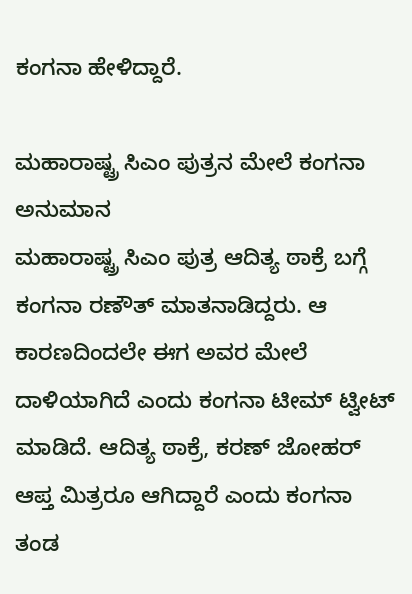ಕಂಗನಾ ಹೇಳಿದ್ದಾರೆ.

ಮಹಾರಾಷ್ಟ್ರ ಸಿಎಂ ಪುತ್ರನ ಮೇಲೆ ಕಂಗನಾ ಅನುಮಾನ
ಮಹಾರಾಷ್ಟ್ರ ಸಿಎಂ ಪುತ್ರ ಆದಿತ್ಯ ಠಾಕ್ರೆ ಬಗ್ಗೆ ಕಂಗನಾ ರಣೌತ್ ಮಾತನಾಡಿದ್ದರು. ಆ ಕಾರಣದಿಂದಲೇ ಈಗ ಅವರ ಮೇಲೆ ದಾಳಿಯಾಗಿದೆ ಎಂದು ಕಂಗನಾ ಟೀಮ್ ಟ್ವೀಟ್ ಮಾಡಿದೆ. ಆದಿತ್ಯ ಠಾಕ್ರೆ, ಕರಣ್ ಜೋಹರ್ ಆಪ್ತ ಮಿತ್ರರೂ ಆಗಿದ್ದಾರೆ ಎಂದು ಕಂಗನಾ ತಂಡ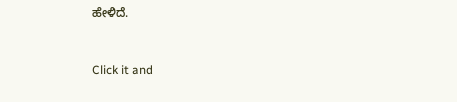ಹೇಳಿದೆ.


Click it and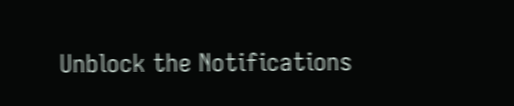Unblock the Notifications